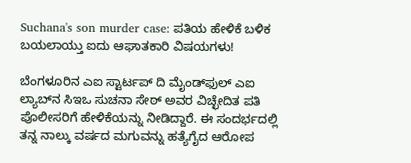Suchana's son murder case: ಪತಿಯ ಹೇಳಿಕೆ ಬಳಿಕ ಬಯಲಾಯ್ತು ಐದು ಆಘಾತಕಾರಿ ವಿಷಯಗಳು!

ಬೆಂಗಳೂರಿನ ಎಐ ಸ್ಟಾರ್ಟಪ್ ದಿ ಮೈಂಡ್‌ಫುಲ್ ಎಐ ಲ್ಯಾಬ್‌ನ ಸಿಇಒ ಸುಚನಾ ಸೇಠ್ ಅವರ ವಿಚ್ಛೇದಿತ ಪತಿ ಪೊಲೀಸರಿಗೆ ಹೇಳಿಕೆಯನ್ನು ನೀಡಿದ್ದಾರೆ. ಈ ಸಂದರ್ಭದಲ್ಲಿ ತನ್ನ ನಾಲ್ಕು ವರ್ಷದ ಮಗುವನ್ನು ಹತ್ಯೆಗೈದ ಆರೋಪ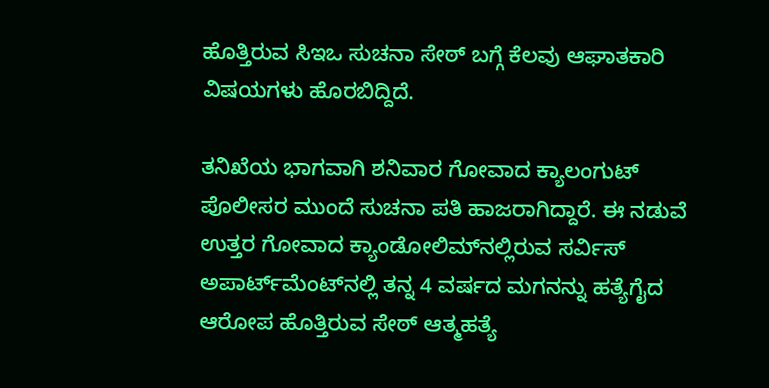ಹೊತ್ತಿರುವ ಸಿಇಒ ಸುಚನಾ ಸೇಠ್ ಬಗ್ಗೆ ಕೆಲವು ಆಘಾತಕಾರಿ ವಿಷಯಗಳು ಹೊರಬಿದ್ದಿದೆ.

ತನಿಖೆಯ ಭಾಗವಾಗಿ ಶನಿವಾರ ಗೋವಾದ ಕ್ಯಾಲಂಗುಟ್ ಪೊಲೀಸರ ಮುಂದೆ ಸುಚನಾ ಪತಿ ಹಾಜರಾಗಿದ್ದಾರೆ. ಈ ನಡುವೆ ಉತ್ತರ ಗೋವಾದ ಕ್ಯಾಂಡೋಲಿಮ್‌ನಲ್ಲಿರುವ ಸರ್ವಿಸ್ ಅಪಾರ್ಟ್‌ಮೆಂಟ್‌ನಲ್ಲಿ ತನ್ನ 4 ವರ್ಷದ ಮಗನನ್ನು ಹತ್ಯೆಗೈದ ಆರೋಪ ಹೊತ್ತಿರುವ ಸೇಠ್ ಆತ್ಮಹತ್ಯೆ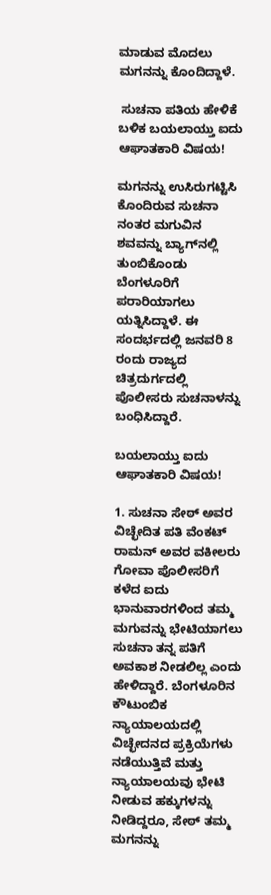ಮಾಡುವ ಮೊದಲು ಮಗನನ್ನು ಕೊಂದಿದ್ದಾಳೆ.

 ಸುಚನಾ ಪತಿಯ ಹೇಳಿಕೆ ಬಳಿಕ ಬಯಲಾಯ್ತು ಐದು ಆಘಾತಕಾರಿ ವಿಷಯ!

ಮಗನನ್ನು ಉಸಿರುಗಟ್ಟಿಸಿ ಕೊಂದಿರುವ ಸುಚನಾ ನಂತರ ಮಗುವಿನ ಶವವನ್ನು ಬ್ಯಾಗ್‌ನಲ್ಲಿ ತುಂಬಿಕೊಂಡು ಬೆಂಗಳೂರಿಗೆ ಪರಾರಿಯಾಗಲು ಯತ್ನಿಸಿದ್ದಾಳೆ. ಈ ಸಂದರ್ಭದಲ್ಲಿ ಜನವರಿ 8 ರಂದು ರಾಜ್ಯದ ಚಿತ್ರದುರ್ಗದಲ್ಲಿ ಪೊಲೀಸರು ಸುಚನಾಳನ್ನು ಬಂಧಿಸಿದ್ದಾರೆ.

ಬಯಲಾಯ್ತು ಐದು ಆಘಾತಕಾರಿ ವಿಷಯ!

1. ಸುಚನಾ ಸೇಠ್ ಅವರ ವಿಚ್ಛೇದಿತ ಪತಿ ವೆಂಕಟ್ ರಾಮನ್ ಅವರ ವಕೀಲರು ಗೋವಾ ಪೊಲೀಸರಿಗೆ ಕಳೆದ ಐದು ಭಾನುವಾರಗಳಿಂದ ತಮ್ಮ ಮಗುವನ್ನು ಭೇಟಿಯಾಗಲು ಸುಚನಾ ತನ್ನ ಪತಿಗೆ ಅವಕಾಶ ನೀಡಲಿಲ್ಲ ಎಂದು ಹೇಳಿದ್ದಾರೆ. ಬೆಂಗಳೂರಿನ ಕೌಟುಂಬಿಕ ನ್ಯಾಯಾಲಯದಲ್ಲಿ ವಿಚ್ಛೇದನದ ಪ್ರಕ್ರಿಯೆಗಳು ನಡೆಯುತ್ತಿವೆ ಮತ್ತು ನ್ಯಾಯಾಲಯವು ಭೇಟಿ ನೀಡುವ ಹಕ್ಕುಗಳನ್ನು ನೀಡಿದ್ದರೂ, ಸೇಠ್ ತಮ್ಮ ಮಗನನ್ನು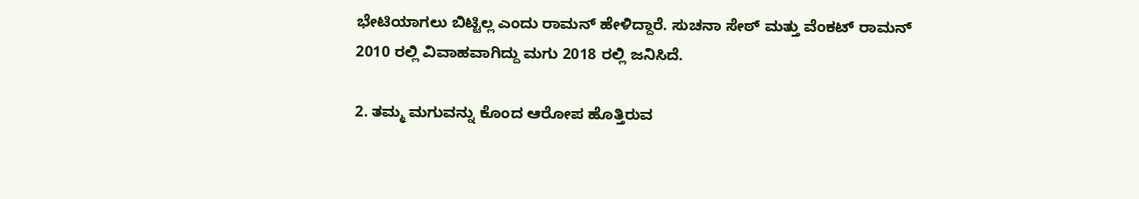ಭೇಟಿಯಾಗಲು ಬಿಟ್ಟಿಲ್ಲ ಎಂದು ರಾಮನ್ ಹೇಳಿದ್ದಾರೆ. ಸುಚನಾ ಸೇಠ್ ಮತ್ತು ವೆಂಕಟ್ ರಾಮನ್ 2010 ರಲ್ಲಿ ವಿವಾಹವಾಗಿದ್ದು ಮಗು 2018 ರಲ್ಲಿ ಜನಿಸಿದೆ.

2. ತಮ್ಮ ಮಗುವನ್ನು ಕೊಂದ ಆರೋಪ ಹೊತ್ತಿರುವ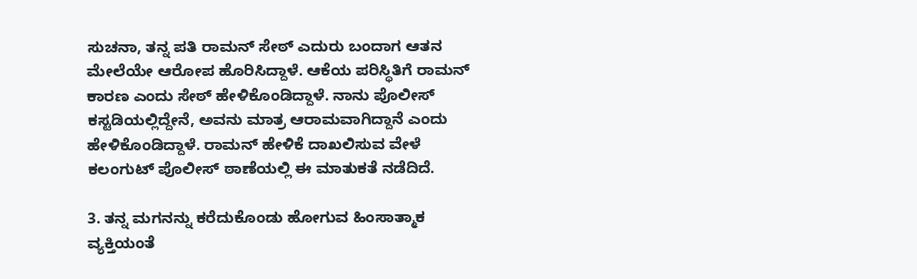ಸುಚನಾ, ತನ್ನ ಪತಿ ರಾಮನ್ ಸೇಠ್‌ ಎದುರು ಬಂದಾಗ ಆತನ ಮೇಲೆಯೇ ಆರೋಪ ಹೊರಿಸಿದ್ದಾಳೆ. ಆಕೆಯ ಪರಿಸ್ಥಿತಿಗೆ ರಾಮನ್ ಕಾರಣ ಎಂದು ಸೇಠ್ ಹೇಳಿಕೊಂಡಿದ್ದಾಳೆ. ನಾನು ಪೊಲೀಸ್ ಕಸ್ಟಡಿಯಲ್ಲಿದ್ದೇನೆ, ಅವನು ಮಾತ್ರ ಆರಾಮವಾಗಿದ್ದಾನೆ ಎಂದು ಹೇಳಿಕೊಂಡಿದ್ದಾಳೆ. ರಾಮನ್ ಹೇಳಿಕೆ ದಾಖಲಿಸುವ ವೇಳೆ ಕಲಂಗುಟ್ ಪೊಲೀಸ್ ಠಾಣೆಯಲ್ಲಿ ಈ ಮಾತುಕತೆ ನಡೆದಿದೆ.

3. ತನ್ನ ಮಗನನ್ನು ಕರೆದುಕೊಂಡು ಹೋಗುವ ಹಿಂಸಾತ್ಮಾಕ ವ್ಯಕ್ತಿಯಂತೆ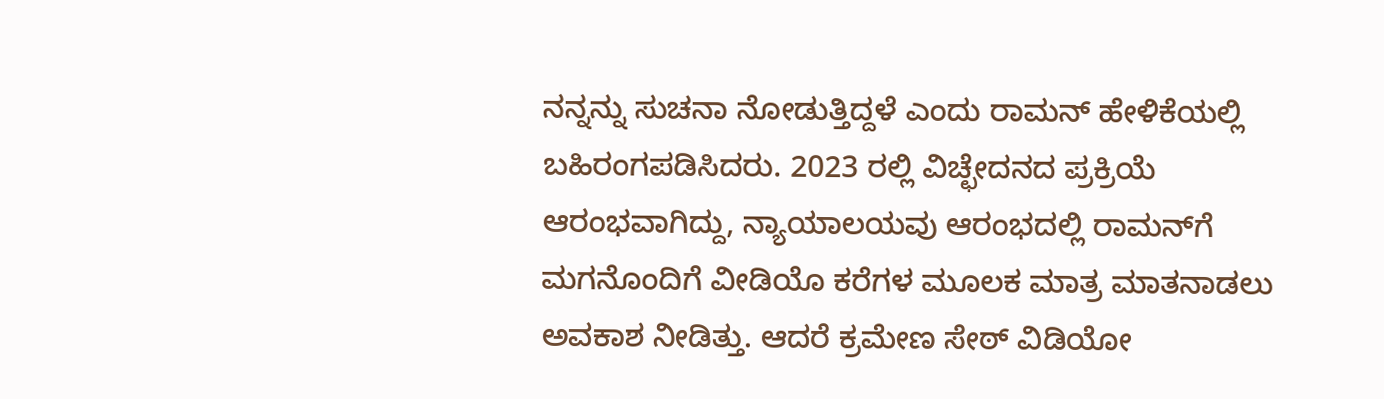ನನ್ನನ್ನು ಸುಚನಾ ನೋಡುತ್ತಿದ್ದಳೆ ಎಂದು ರಾಮನ್ ಹೇಳಿಕೆಯಲ್ಲಿ ಬಹಿರಂಗಪಡಿಸಿದರು. 2023 ರಲ್ಲಿ ವಿಚ್ಛೇದನದ ಪ್ರಕ್ರಿಯೆ ಆರಂಭವಾಗಿದ್ದು, ನ್ಯಾಯಾಲಯವು ಆರಂಭದಲ್ಲಿ ರಾಮನ್‌ಗೆ ಮಗನೊಂದಿಗೆ ವೀಡಿಯೊ ಕರೆಗಳ ಮೂಲಕ ಮಾತ್ರ ಮಾತನಾಡಲು ಅವಕಾಶ ನೀಡಿತ್ತು. ಆದರೆ ಕ್ರಮೇಣ ಸೇಠ್ ವಿಡಿಯೋ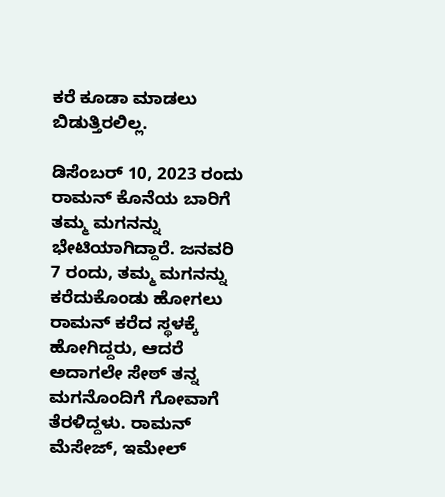ಕರೆ ಕೂಡಾ ಮಾಡಲು ಬಿಡುತ್ತಿರಲಿಲ್ಲ.

ಡಿಸೆಂಬರ್ 10, 2023 ರಂದು ರಾಮನ್ ಕೊನೆಯ ಬಾರಿಗೆ ತಮ್ಮ ಮಗನನ್ನು ಭೇಟಿಯಾಗಿದ್ದಾರೆ. ಜನವರಿ 7 ರಂದು, ತಮ್ಮ ಮಗನನ್ನು ಕರೆದುಕೊಂಡು ಹೋಗಲು ರಾಮನ್ ಕರೆದ ಸ್ಥಳಕ್ಕೆ ಹೋಗಿದ್ದರು, ಆದರೆ ಅದಾಗಲೇ ಸೇಠ್ ತನ್ನ ಮಗನೊಂದಿಗೆ ಗೋವಾಗೆ ತೆರಳಿದ್ದಳು. ರಾಮನ್ ಮೆಸೇಜ್, ಇಮೇಲ್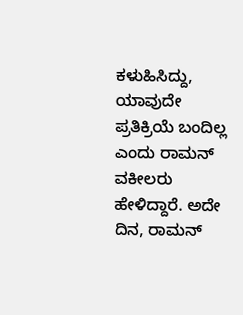ಕಳುಹಿಸಿದ್ದು, ಯಾವುದೇ ಪ್ರತಿಕ್ರಿಯೆ ಬಂದಿಲ್ಲ ಎಂದು ರಾಮನ್ ವಕೀಲರು ಹೇಳಿದ್ದಾರೆ. ಅದೇ ದಿನ, ರಾಮನ್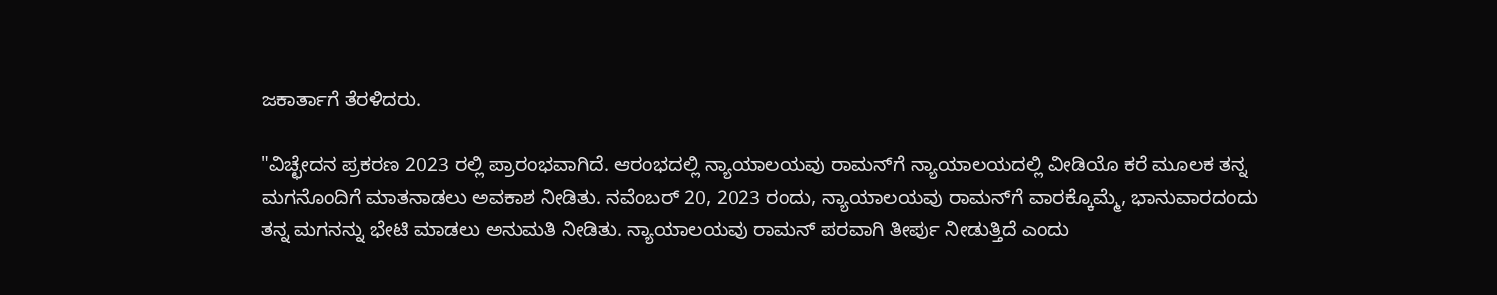ಜಕಾರ್ತಾಗೆ ತೆರಳಿದರು.

"ವಿಚ್ಛೇದನ ಪ್ರಕರಣ 2023 ರಲ್ಲಿ ಪ್ರಾರಂಭವಾಗಿದೆ. ಆರಂಭದಲ್ಲಿ ನ್ಯಾಯಾಲಯವು ರಾಮನ್‌ಗೆ ನ್ಯಾಯಾಲಯದಲ್ಲಿ ವೀಡಿಯೊ ಕರೆ ಮೂಲಕ ತನ್ನ ಮಗನೊಂದಿಗೆ ಮಾತನಾಡಲು ಅವಕಾಶ ನೀಡಿತು. ನವೆಂಬರ್ 20, 2023 ರಂದು, ನ್ಯಾಯಾಲಯವು ರಾಮನ್‌ಗೆ ವಾರಕ್ಕೊಮ್ಮೆ, ಭಾನುವಾರದಂದು ತನ್ನ ಮಗನನ್ನು ಭೇಟಿ ಮಾಡಲು ಅನುಮತಿ ನೀಡಿತು. ನ್ಯಾಯಾಲಯವು ರಾಮನ್ ಪರವಾಗಿ ತೀರ್ಪು ನೀಡುತ್ತಿದೆ ಎಂದು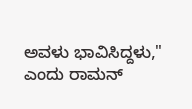ಅವಳು ಭಾವಿಸಿದ್ದಳು," ಎಂದು ರಾಮನ್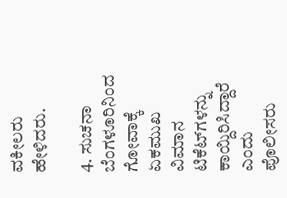ವಕೀಲರು ಹೇಳಿದರು.

4. ಸುಚನಾ ಬೆಂಗಳೂರಿನಿಂದ ಗೋವಾಕ್ಕೆ ಏಕಮುಖ ವಿಮಾನ ಟಿಕೆಟ್‌ಗಳನ್ನು ಕಾಯ್ದಿರಿಸಿದ್ದಾರೆ ಎಂದು ಪೊಲೀಸರು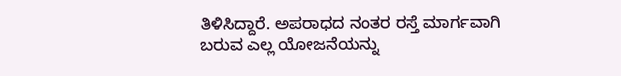ತಿಳಿಸಿದ್ದಾರೆ. ಅಪರಾಧದ ನಂತರ ರಸ್ತೆ ಮಾರ್ಗವಾಗಿ ಬರುವ ಎಲ್ಲ ಯೋಜನೆಯನ್ನು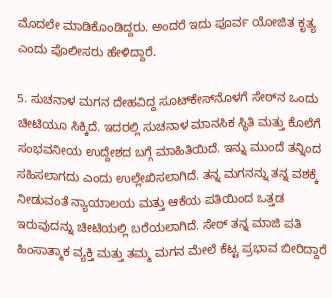ಮೊದಲೇ ಮಾಡಿಕೊಂಡಿದ್ದರು. ಅಂದರೆ ಇದು ಪೂರ್ವ ಯೋಜಿತ ಕೃತ್ಯ ಎಂದು ಪೊಲೀಸರು ಹೇಳಿದ್ದಾರೆ.

5. ಸುಚನಾಳ ಮಗನ ದೇಹವಿದ್ದ ಸೂಟ್‌ಕೇಸ್‌ನೊಳಗೆ ಸೇಠ್‌ನ ಒಂದು ಚೀಟಿಯೂ ಸಿಕ್ಕಿದೆ. ಇದರಲ್ಲಿ ಸುಚನಾಳ ಮಾನಸಿಕ ಸ್ಥಿತಿ ಮತ್ತು ಕೊಲೆಗೆ ಸಂಭವನೀಯ ಉದ್ದೇಶದ ಬಗ್ಗೆ ಮಾಹಿತಿಯಿದೆ. ಇನ್ನು ಮುಂದೆ ತನ್ನಿಂದ ಸಹಿಸಲಾಗದು ಎಂದು ಉಲ್ಲೇಖಿಸಲಾಗಿದೆ. ತನ್ನ ಮಗನನ್ನು ತನ್ನ ವಶಕ್ಕೆ ನೀಡುವಂತೆ ನ್ಯಾಯಾಲಯ ಮತ್ತು ಆಕೆಯ ಪತಿಯಿಂದ ಒತ್ತಡ ಇರುವುದನ್ನು ಚೀಟಿಯಲ್ಲಿ ಬರೆಯಲಾಗಿದೆ. ಸೇಠ್ ತನ್ನ ಮಾಜಿ ಪತಿ ಹಿಂಸಾತ್ಮಾಕ ವ್ಯಕ್ತಿ ಮತ್ತು ತಮ್ಮ ಮಗನ ಮೇಲೆ ಕೆಟ್ಟ ಪ್ರಭಾವ ಬೀರಿದ್ದಾರೆ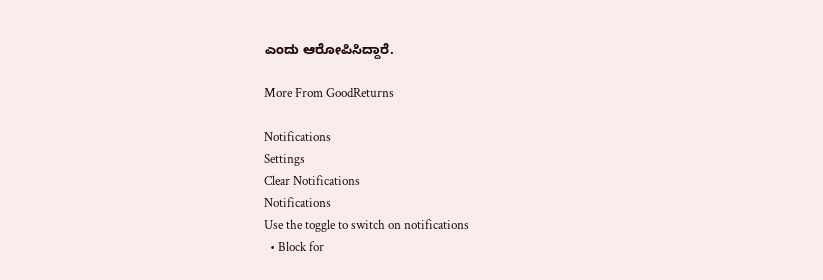ಎಂದು ಆರೋಪಿಸಿದ್ದಾರೆ.

More From GoodReturns

Notifications
Settings
Clear Notifications
Notifications
Use the toggle to switch on notifications
  • Block for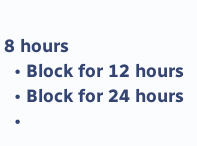8 hours
  • Block for 12 hours
  • Block for 24 hours
  •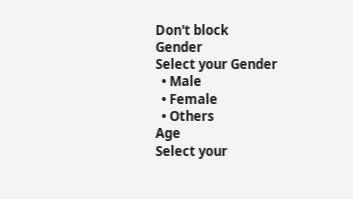Don't block
Gender
Select your Gender
  • Male
  • Female
  • Others
Age
Select your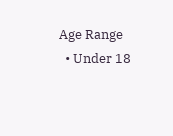Age Range
  • Under 18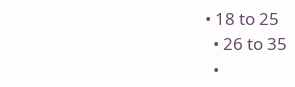• 18 to 25
  • 26 to 35
  •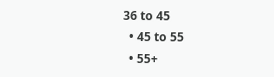36 to 45
  • 45 to 55
  • 55+